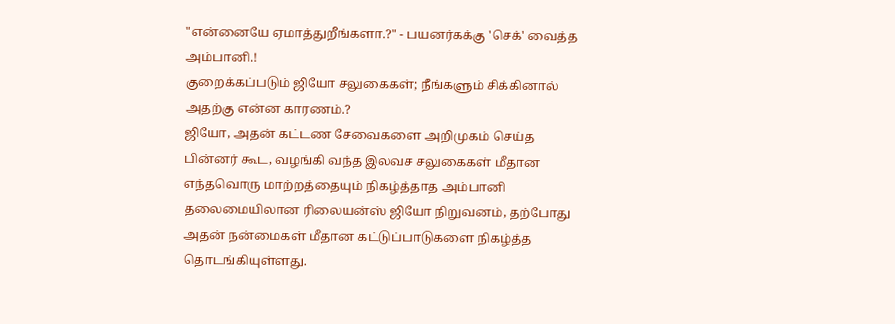"என்னையே ஏமாத்துறீங்களா.?" - பயனர்கக்கு 'செக்' வைத்த அம்பானி.!
குறைக்கப்படும் ஜியோ சலுகைகள்; நீங்களும் சிக்கினால் அதற்கு என்ன காரணம்.?
ஜியோ, அதன் கட்டண சேவைகளை அறிமுகம் செய்த பின்னர் கூட, வழங்கி வந்த இலவச சலுகைகள் மீதான எந்தவொரு மாற்றத்தையும் நிகழ்த்தாத அம்பானி தலைமையிலான ரிலையன்ஸ் ஜியோ நிறுவனம், தற்போது அதன் நன்மைகள் மீதான கட்டுப்பாடுகளை நிகழ்த்த தொடங்கியுள்ளது.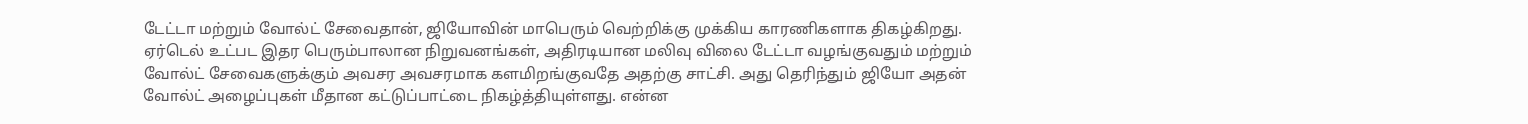டேட்டா மற்றும் வோல்ட் சேவைதான், ஜியோவின் மாபெரும் வெற்றிக்கு முக்கிய காரணிகளாக திகழ்கிறது. ஏர்டெல் உட்பட இதர பெரும்பாலான நிறுவனங்கள், அதிரடியான மலிவு விலை டேட்டா வழங்குவதும் மற்றும் வோல்ட் சேவைகளுக்கும் அவசர அவசரமாக களமிறங்குவதே அதற்கு சாட்சி. அது தெரிந்தும் ஜியோ அதன் வோல்ட் அழைப்புகள் மீதான கட்டுப்பாட்டை நிகழ்த்தியுள்ளது. என்ன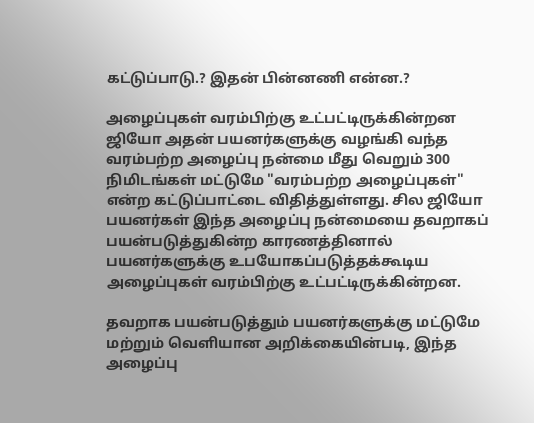கட்டுப்பாடு.? இதன் பின்னணி என்ன.?

அழைப்புகள் வரம்பிற்கு உட்பட்டிருக்கின்றன
ஜியோ அதன் பயனர்களுக்கு வழங்கி வந்த வரம்பற்ற அழைப்பு நன்மை மீது வெறும் 300 நிமிடங்கள் மட்டுமே "வரம்பற்ற அழைப்புகள்" என்ற கட்டுப்பாட்டை விதித்துள்ளது. சில ஜியோ பயனர்கள் இந்த அழைப்பு நன்மையை தவறாகப் பயன்படுத்துகின்ற காரணத்தினால் பயனர்களுக்கு உபயோகப்படுத்தக்கூடிய அழைப்புகள் வரம்பிற்கு உட்பட்டிருக்கின்றன.

தவறாக பயன்படுத்தும் பயனர்களுக்கு மட்டுமே
மற்றும் வெளியான அறிக்கையின்படி, இந்த அழைப்பு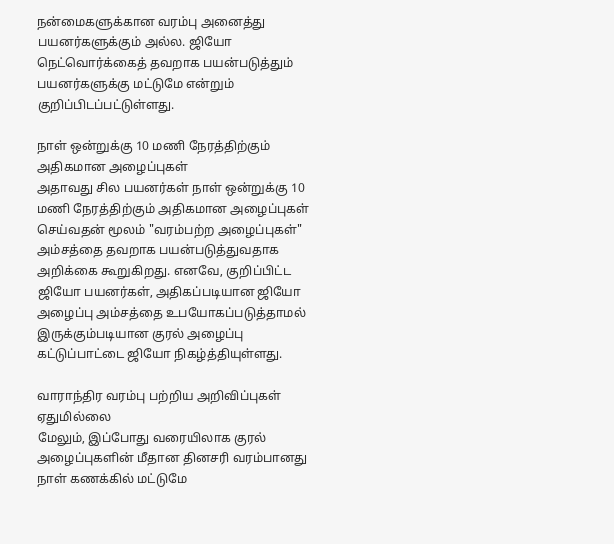நன்மைகளுக்கான வரம்பு அனைத்து பயனர்களுக்கும் அல்ல. ஜியோ நெட்வொர்க்கைத் தவறாக பயன்படுத்தும் பயனர்களுக்கு மட்டுமே என்றும் குறிப்பிடப்பட்டுள்ளது.

நாள் ஒன்றுக்கு 10 மணி நேரத்திற்கும் அதிகமான அழைப்புகள்
அதாவது சில பயனர்கள் நாள் ஒன்றுக்கு 10 மணி நேரத்திற்கும் அதிகமான அழைப்புகள் செய்வதன் மூலம் "வரம்பற்ற அழைப்புகள்" அம்சத்தை தவறாக பயன்படுத்துவதாக அறிக்கை கூறுகிறது. எனவே, குறிப்பிட்ட ஜியோ பயனர்கள், அதிகப்படியான ஜியோ அழைப்பு அம்சத்தை உபயோகப்படுத்தாமல் இருக்கும்படியான குரல் அழைப்பு கட்டுப்பாட்டை ஜியோ நிகழ்த்தியுள்ளது.

வாராந்திர வரம்பு பற்றிய அறிவிப்புகள் ஏதுமில்லை
மேலும், இப்போது வரையிலாக குரல் அழைப்புகளின் மீதான தினசரி வரம்பானது நாள் கணக்கில் மட்டுமே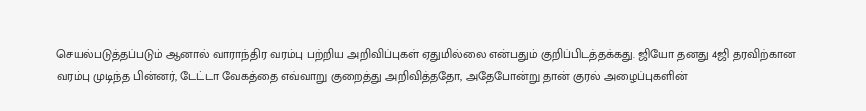செயல்படுத்தப்படும் ஆனால் வாராந்திர வரம்பு பற்றிய அறிவிப்புகள் ஏதுமில்லை என்பதும் குறிப்பிடத்தக்கது. ஜியோ தனது 4ஜி தரவிற்கான வரம்பு முடிந்த பின்னர், டேட்டா வேகத்தை எவ்வாறு குறைத்து அறிவித்ததோ, அதேபோன்று தான் குரல் அழைப்புகளின்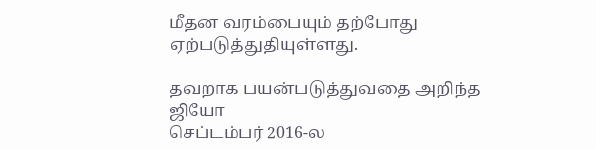மீதன வரம்பையும் தற்போது ஏற்படுத்துதியுள்ளது.

தவறாக பயன்படுத்துவதை அறிந்த ஜியோ
செப்டம்பர் 2016-ல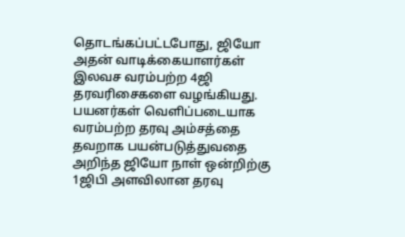தொடங்கப்பட்டபோது, ஜியோ அதன் வாடிக்கையாளர்கள் இலவச வரம்பற்ற 4ஜி தரவரிசைகளை வழங்கியது. பயனர்கள் வெளிப்படையாக வரம்பற்ற தரவு அம்சத்தை தவறாக பயன்படுத்துவதை அறிந்த ஜியோ நாள் ஒன்றிற்கு 1ஜிபி அளவிலான தரவு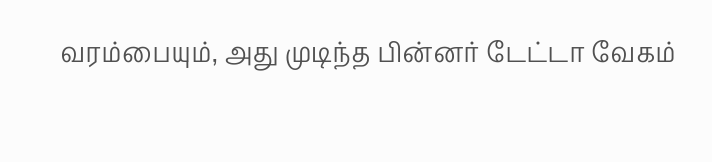வரம்பையும், அது முடிந்த பின்னர் டேட்டா வேகம்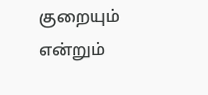குறையும் என்றும்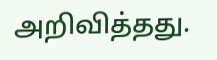அறிவித்தது.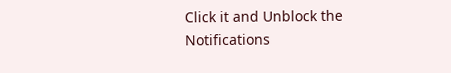Click it and Unblock the Notifications